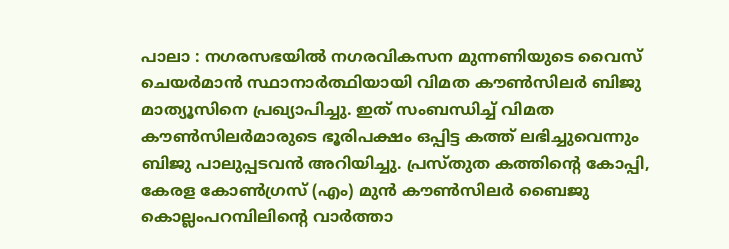പാലാ : നഗരസഭയിൽ നഗരവികസന മുന്നണിയുടെ വൈസ് ചെയർമാൻ സ്ഥാനാർത്ഥിയായി വിമത കൗൺസിലർ ബിജു മാത്യൂസിനെ പ്രഖ്യാപിച്ചു. ഇത് സംബന്ധിച്ച് വിമത കൗൺസിലർമാരുടെ ഭൂരിപക്ഷം ഒപ്പിട്ട കത്ത് ലഭിച്ചുവെന്നും ബിജു പാലുപ്പടവൻ അറിയിച്ചു. പ്രസ്തുത കത്തിന്റെ കോപ്പി, കേരള കോൺഗ്രസ് (എം) മുൻ കൗൺസിലർ ബൈജു കൊല്ലംപറമ്പിലിന്റെ വാർത്താ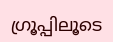ഗ്രൂപ്പിലൂടെ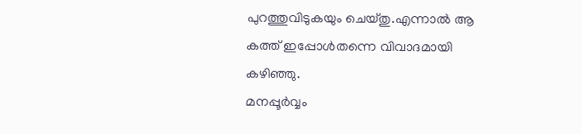പുറത്തുവിടുകയും ചെയ്തു.എന്നാൽ ആ കത്ത് ഇപ്പോൾതന്നെ വിവാദമായി കഴിഞ്ഞു.
മനപ്പൂർവ്വം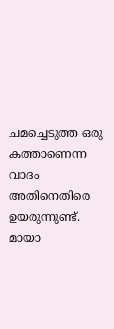ചമച്ചെടുത്ത ഒരു കത്താണെന്ന വാദം അതിനെതിരെ ഉയരുന്നുണ്ട്. മായാ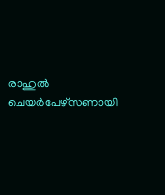രാഹുൽ ചെയർപേഴ്സണായി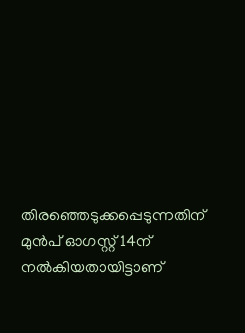തിരഞ്ഞെടുക്കപ്പെടുന്നതിന് മുൻപ് ഓഗസ്റ്റ് 14ന് നൽകിയതായിട്ടാണ്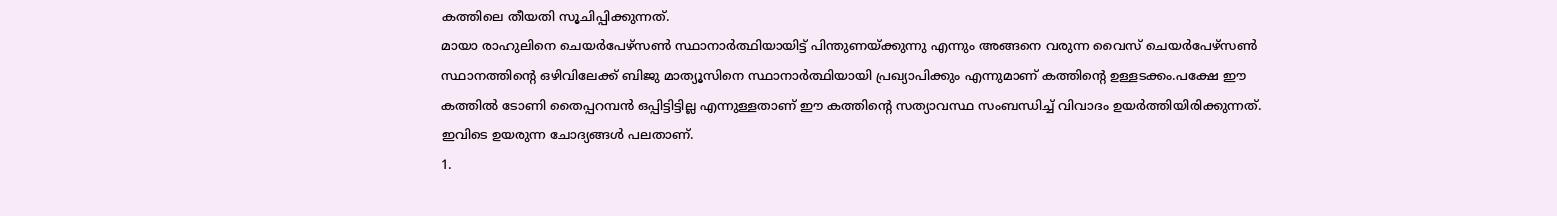കത്തിലെ തീയതി സൂചിപ്പിക്കുന്നത്.
മായാ രാഹുലിനെ ചെയർപേഴ്സൺ സ്ഥാനാർത്ഥിയായിട്ട് പിന്തുണയ്ക്കുന്നു എന്നും അങ്ങനെ വരുന്ന വൈസ് ചെയർപേഴ്സൺ സ്ഥാനത്തിന്റെ ഒഴിവിലേക്ക് ബിജു മാത്യൂസിനെ സ്ഥാനാർത്ഥിയായി പ്രഖ്യാപിക്കും എന്നുമാണ് കത്തിന്റെ ഉള്ളടക്കം.പക്ഷേ ഈ കത്തിൽ ടോണി തൈപ്പറമ്പൻ ഒപ്പിട്ടിട്ടില്ല എന്നുള്ളതാണ് ഈ കത്തിൻ്റെ സത്യാവസ്ഥ സംബന്ധിച്ച് വിവാദം ഉയർത്തിയിരിക്കുന്നത്.
ഇവിടെ ഉയരുന്ന ചോദ്യങ്ങൾ പലതാണ്.
1.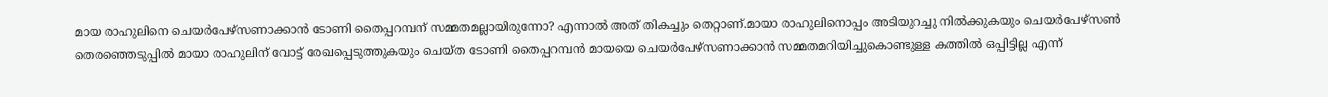മായ രാഹുലിനെ ചെയർപേഴ്സണാക്കാൻ ടോണി തൈപ്പറമ്പന് സമ്മതമല്ലായിരുന്നോ? എന്നാൽ അത് തികച്ചും തെറ്റാണ്.മായാ രാഹുലിനൊപ്പം അടിയുറച്ചു നിൽക്കുകയും ചെയർപേഴ്സൺ തെരഞ്ഞെടുപ്പിൽ മായാ രാഹുലിന് വോട്ട് രേഖപ്പെടുത്തുകയും ചെയ്ത ടോണി തൈപ്പറമ്പൻ മായയെ ചെയർപേഴ്സണാക്കാൻ സമ്മതമറിയിച്ചുകൊണ്ടുള്ള കത്തിൽ ഒപ്പിട്ടില്ല എന്ന്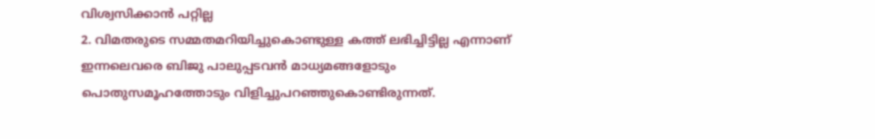വിശ്വസിക്കാൻ പറ്റില്ല
2. വിമതരുടെ സമ്മതമറിയിച്ചുകൊണ്ടുള്ള കത്ത് ലഭിച്ചിട്ടില്ല എന്നാണ് ഇന്നലെവരെ ബിജു പാലുപ്പടവൻ മാധ്യമങ്ങളോടും പൊതുസമൂഹത്തോടും വിളിച്ചുപറഞ്ഞുകൊണ്ടിരുന്നത്.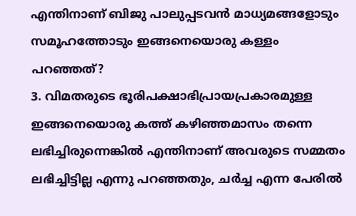എന്തിനാണ് ബിജു പാലുപ്പടവൻ മാധ്യമങ്ങളോടും സമൂഹത്തോടും ഇങ്ങനെയൊരു കള്ളം പറഞ്ഞത്?
3. വിമതരുടെ ഭൂരിപക്ഷാഭിപ്രായപ്രകാരമുള്ള ഇങ്ങനെയൊരു കത്ത് കഴിഞ്ഞമാസം തന്നെ ലഭിച്ചിരുന്നെങ്കിൽ എന്തിനാണ് അവരുടെ സമ്മതം ലഭിച്ചിട്ടില്ല എന്നു പറഞ്ഞതും, ചർച്ച എന്ന പേരിൽ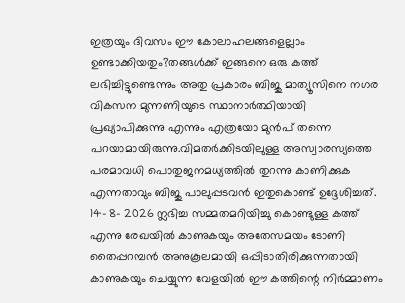ഇത്രയും ദിവസം ഈ കോലാഹലങ്ങളെല്ലാം ഉണ്ടാക്കിയതും?തങ്ങൾക്ക് ഇങ്ങനെ ഒരു കത്ത് ലഭിച്ചിട്ടുണ്ടെന്നും അതു പ്രകാരം ബിജു മാത്യൂസിനെ നഗര വികസന മുന്നണിയുടെ സ്ഥാനാർത്ഥിയായി പ്രഖ്യാപിക്കുന്നു എന്നും എത്രയോ മുൻപ് തന്നെ പറയാമായിരുന്നു.വിമതർക്കിടയിലുള്ള അസ്വാരസ്യത്തെ പരമാവധി പൊതുജനമധ്യത്തിൽ തുറന്നു കാണിക്കുക എന്നതാവും ബിജു പാലുപ്പടവൻ ഇതുകൊണ്ട് ഉദ്ദേശിച്ചത്.
14- 8- 2026 ന്ലഭിച്ച സമ്മതമറിയിച്ചു കൊണ്ടുള്ള കത്ത് എന്നു രേഖയിൽ കാണുകയും അതേസമയം ടോണി തൈപ്പറമ്പൻ അനുകൂലമായി ഒപ്പിടാതിരിക്കുന്നതായി കാണുകയും ചെയ്യുന്ന വേളയിൽ ഈ കത്തിന്റെ നിർമ്മാണം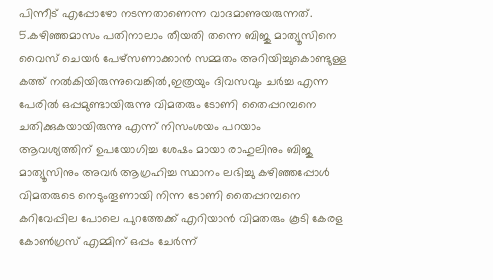പിന്നീട് എപ്പോഴോ നടന്നതാണെന്ന വാദമാണുയരുന്നത്.
5.കഴിഞ്ഞമാസം പതിനാലാം തീയതി തന്നെ ബിജു മാത്യൂസിനെ വൈസ് ചെയർ പേഴ്സണാക്കാൻ സമ്മതം അറിയിച്ചുകൊണ്ടുള്ള കത്ത് നൽകിയിരുന്നുവെങ്കിൽ,ഇത്രയും ദിവസവും ചർച്ച എന്ന പേരിൽ ഒപ്പമുണ്ടായിരുന്നു വിമതരും ടോണി തൈപ്പറമ്പനെ ചതിക്കുകയായിരുന്നു എന്ന് നിസംശയം പറയാം
ആവശ്യത്തിന് ഉപയോഗിച്ച ശേഷം മായാ രാഹുലിനും ബിജു മാത്യൂസിനും അവർ ആഗ്രഹിച്ച സ്ഥാനം ലഭിച്ചു കഴിഞ്ഞപ്പോൾ വിമതരുടെ നെടുംതൂണായി നിന്ന ടോണി തൈപ്പറമ്പനെ കറിവേപ്പില പോലെ പുറത്തേക്ക് എറിയാൻ വിമതരും കൂടി കേരള കോൺഗ്രസ് എമ്മിന് ഒപ്പം ചേർന്ന്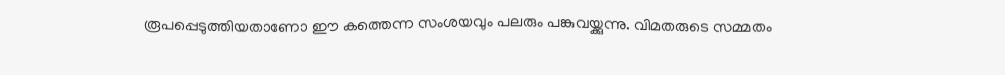രൂപപ്പെടുത്തിയതാണോ ഈ കത്തെന്ന സംശയവും പലരും പങ്കുവയ്ക്കുന്നു. വിമതരുടെ സമ്മതം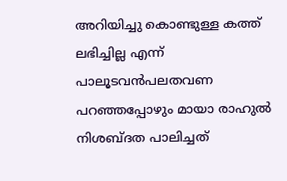അറിയിച്ചു കൊണ്ടുള്ള കത്ത് ലഭിച്ചില്ല എന്ന് പാലൂടവൻപലതവണ പറഞ്ഞപ്പോഴും മായാ രാഹുൽ നിശബ്ദത പാലിച്ചത്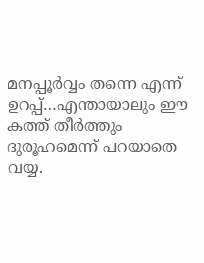മനപ്പൂർവ്വം തന്നെ എന്ന് ഉറപ്പ്…എന്തായാലും ഈ കത്ത് തീർത്തും ദുരൂഹമെന്ന് പറയാതെ വയ്യ.